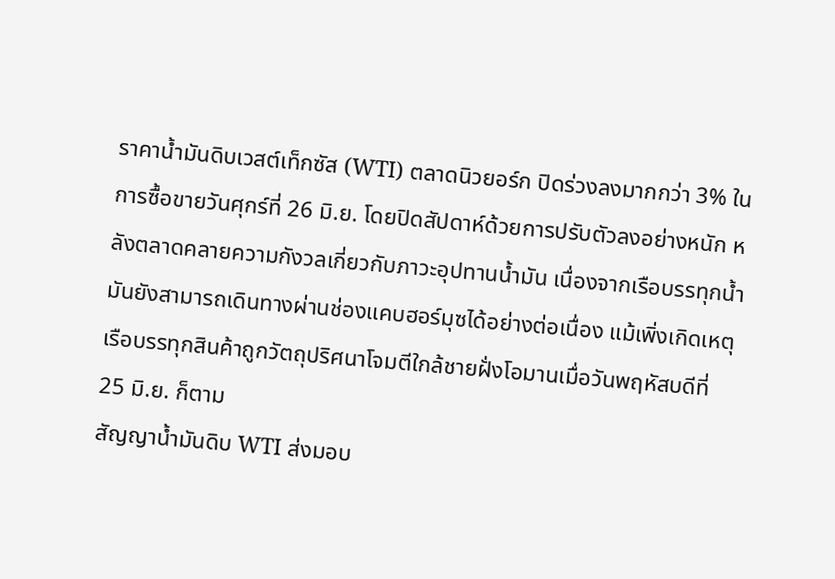ราคาน้ำมันดิบเวสต์เท็กซัส (WTI) ตลาดนิวยอร์ก ปิดร่วงลงมากกว่า 3% ในการซื้อขายวันศุกร์ที่ 26 มิ.ย. โดยปิดสัปดาห์ด้วยการปรับตัวลงอย่างหนัก หลังตลาดคลายความกังวลเกี่ยวกับภาวะอุปทานน้ำมัน เนื่องจากเรือบรรทุกน้ำมันยังสามารถเดินทางผ่านช่องแคบฮอร์มุซได้อย่างต่อเนื่อง แม้เพิ่งเกิดเหตุเรือบรรทุกสินค้าถูกวัตถุปริศนาโจมตีใกล้ชายฝั่งโอมานเมื่อวันพฤหัสบดีที่ 25 มิ.ย. ก็ตาม
สัญญาน้ำมันดิบ WTI ส่งมอบ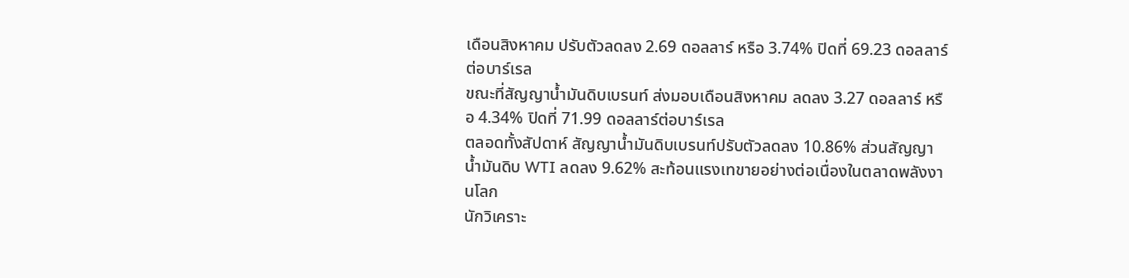เดือนสิงหาคม ปรับตัวลดลง 2.69 ดอลลาร์ หรือ 3.74% ปิดที่ 69.23 ดอลลาร์ต่อบาร์เรล
ขณะที่สัญญาน้ำมันดิบเบรนท์ ส่งมอบเดือนสิงหาคม ลดลง 3.27 ดอลลาร์ หรือ 4.34% ปิดที่ 71.99 ดอลลาร์ต่อบาร์เรล
ตลอดทั้งสัปดาห์ สัญญาน้ำมันดิบเบรนท์ปรับตัวลดลง 10.86% ส่วนสัญญาน้ำมันดิบ WTI ลดลง 9.62% สะท้อนแรงเทขายอย่างต่อเนื่องในตลาดพลังงานโลก
นักวิเคราะ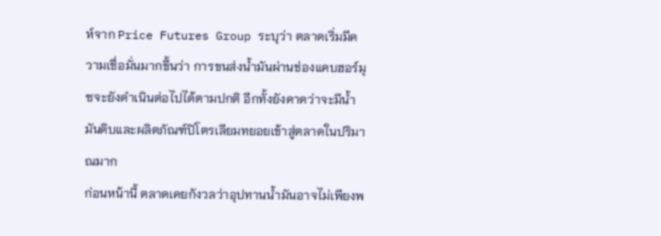ห์จาก Price Futures Group ระบุว่า ตลาดเริ่มมีความเชื่อมั่นมากขึ้นว่า การขนส่งน้ำมันผ่านช่องแคบฮอร์มุซจะยังดำเนินต่อไปได้ตามปกติ อีกทั้งยังคาดว่าจะมีน้ำมันดิบและผลิตภัณฑ์ปิโตรเลียมทยอยเข้าสู่ตลาดในปริมาณมาก
ก่อนหน้านี้ ตลาดเคยกังวลว่าอุปทานน้ำมันอาจไม่เพียงพ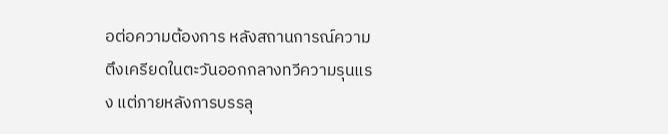อต่อความต้องการ หลังสถานการณ์ความตึงเครียดในตะวันออกกลางทวีความรุนแรง แต่ภายหลังการบรรลุ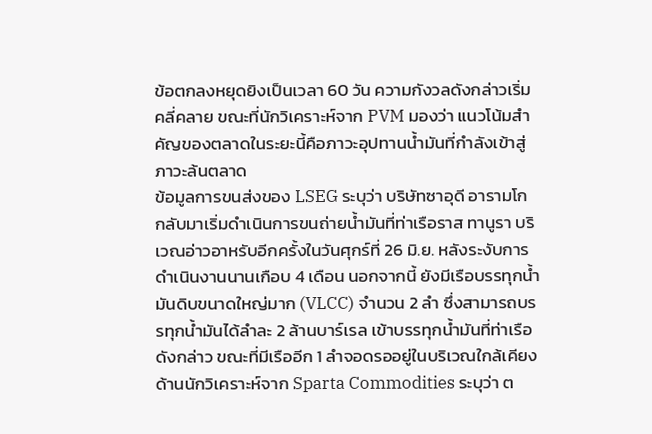ข้อตกลงหยุดยิงเป็นเวลา 60 วัน ความกังวลดังกล่าวเริ่มคลี่คลาย ขณะที่นักวิเคราะห์จาก PVM มองว่า แนวโน้มสำคัญของตลาดในระยะนี้คือภาวะอุปทานน้ำมันที่กำลังเข้าสู่ภาวะล้นตลาด
ข้อมูลการขนส่งของ LSEG ระบุว่า บริษัทซาอุดี อารามโก กลับมาเริ่มดำเนินการขนถ่ายน้ำมันที่ท่าเรือราส ทานูรา บริเวณอ่าวอาหรับอีกครั้งในวันศุกร์ที่ 26 มิ.ย. หลังระงับการดำเนินงานนานเกือบ 4 เดือน นอกจากนี้ ยังมีเรือบรรทุกน้ำมันดิบขนาดใหญ่มาก (VLCC) จำนวน 2 ลำ ซึ่งสามารถบรรทุกน้ำมันได้ลำละ 2 ล้านบาร์เรล เข้าบรรทุกน้ำมันที่ท่าเรือดังกล่าว ขณะที่มีเรืออีก 1 ลำจอดรออยู่ในบริเวณใกล้เคียง
ด้านนักวิเคราะห์จาก Sparta Commodities ระบุว่า ต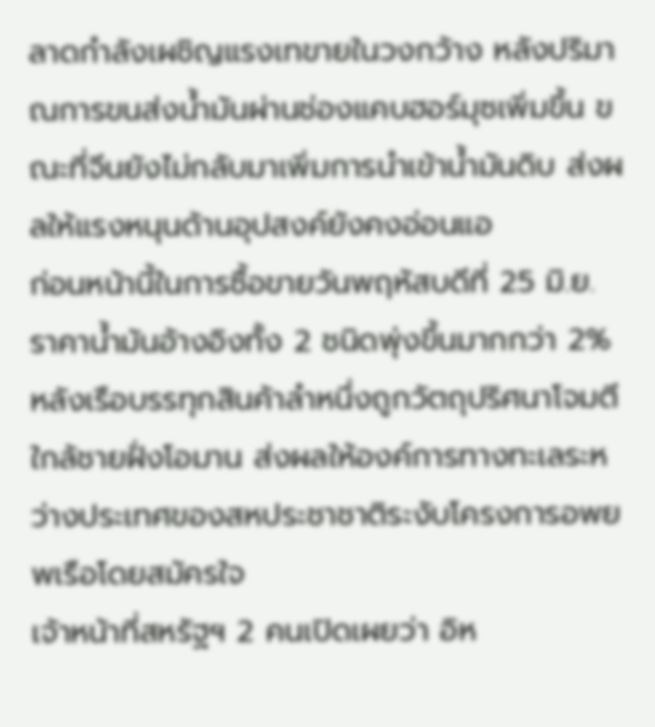ลาดกำลังเผชิญแรงเทขายในวงกว้าง หลังปริมาณการขนส่งน้ำมันผ่านช่องแคบฮอร์มุซเพิ่มขึ้น ขณะที่จีนยังไม่กลับมาเพิ่มการนำเข้าน้ำมันดิบ ส่งผลให้แรงหนุนด้านอุปสงค์ยังคงอ่อนแอ
ก่อนหน้านี้ในการซื้อขายวันพฤหัสบดีที่ 25 มิ.ย. ราคาน้ำมันอ้างอิงทั้ง 2 ชนิดพุ่งขึ้นมากกว่า 2% หลังเรือบรรทุกสินค้าลำหนึ่งถูกวัตถุปริศนาโจมตีใกล้ชายฝั่งโอมาน ส่งผลให้องค์การทางทะเลระหว่างประเทศของสหประชาชาติระงับโครงการอพยพเรือโดยสมัครใจ
เจ้าหน้าที่สหรัฐฯ 2 คนเปิดเผยว่า อิห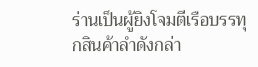ร่านเป็นผู้ยิงโจมตีเรือบรรทุกสินค้าลำดังกล่า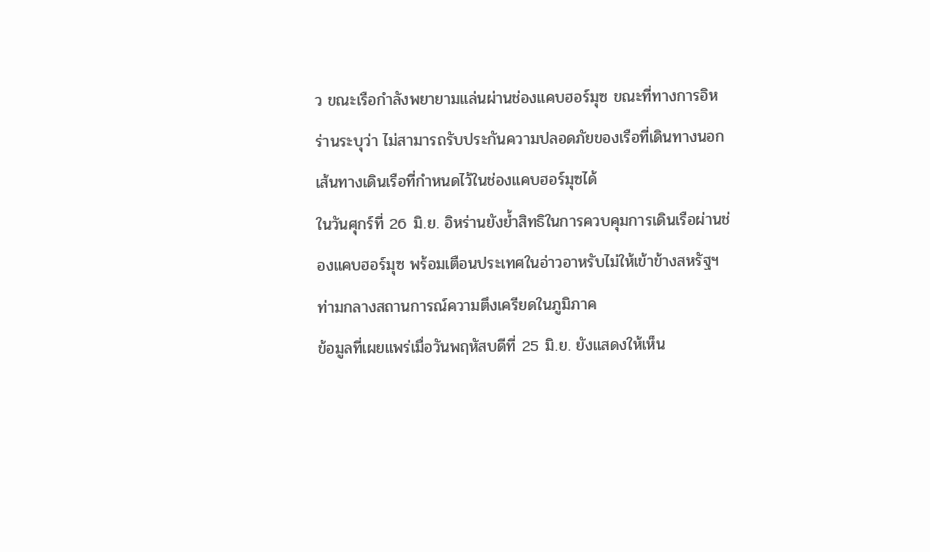ว ขณะเรือกำลังพยายามแล่นผ่านช่องแคบฮอร์มุซ ขณะที่ทางการอิหร่านระบุว่า ไม่สามารถรับประกันความปลอดภัยของเรือที่เดินทางนอกเส้นทางเดินเรือที่กำหนดไว้ในช่องแคบฮอร์มุซได้
ในวันศุกร์ที่ 26 มิ.ย. อิหร่านยังย้ำสิทธิในการควบคุมการเดินเรือผ่านช่องแคบฮอร์มุซ พร้อมเตือนประเทศในอ่าวอาหรับไม่ให้เข้าข้างสหรัฐฯ ท่ามกลางสถานการณ์ความตึงเครียดในภูมิภาค
ข้อมูลที่เผยแพร่เมื่อวันพฤหัสบดีที่ 25 มิ.ย. ยังแสดงให้เห็น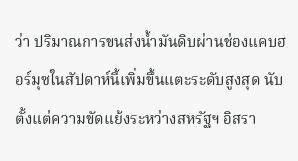ว่า ปริมาณการขนส่งน้ำมันดิบผ่านช่องแคบฮอร์มุซในสัปดาห์นี้เพิ่มขึ้นแตะระดับสูงสุด นับตั้งแต่ความขัดแย้งระหว่างสหรัฐฯ อิสรา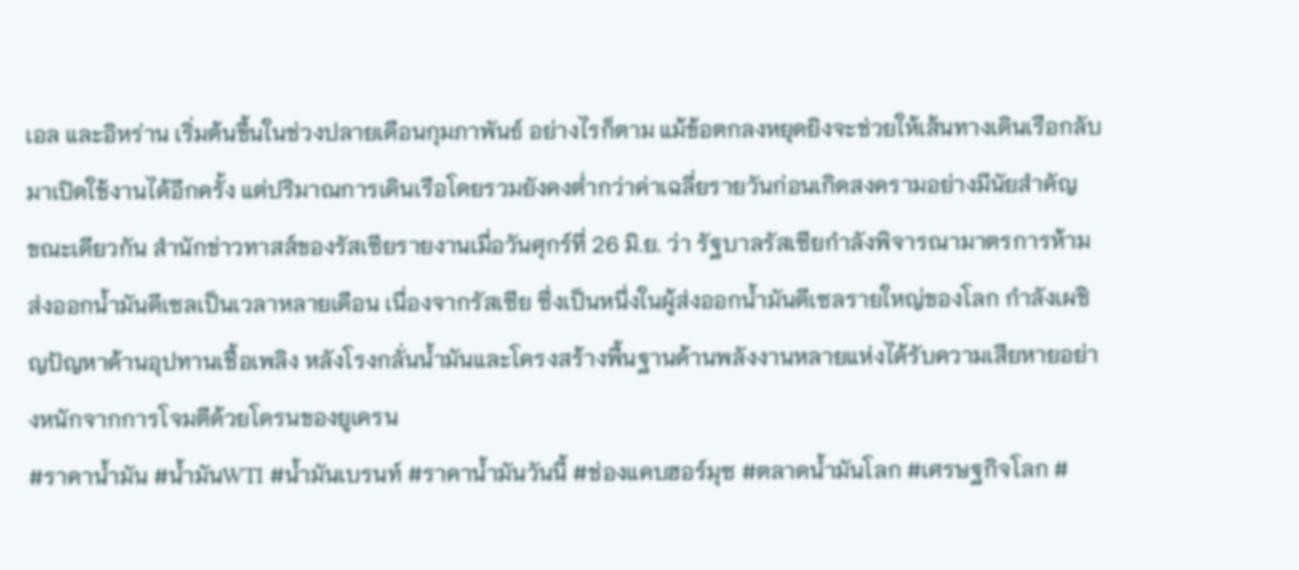เอล และอิหร่าน เริ่มต้นขึ้นในช่วงปลายเดือนกุมภาพันธ์ อย่างไรก็ตาม แม้ข้อตกลงหยุดยิงจะช่วยให้เส้นทางเดินเรือกลับมาเปิดใช้งานได้อีกครั้ง แต่ปริมาณการเดินเรือโดยรวมยังคงต่ำกว่าค่าเฉลี่ยรายวันก่อนเกิดสงครามอย่างมีนัยสำคัญ
ขณะเดียวกัน สำนักข่าวทาสส์ของรัสเซียรายงานเมื่อวันศุกร์ที่ 26 มิ.ย. ว่า รัฐบาลรัสเซียกำลังพิจารณามาตรการห้ามส่งออกน้ำมันดีเซลเป็นเวลาหลายเดือน เนื่องจากรัสเซีย ซึ่งเป็นหนึ่งในผู้ส่งออกน้ำมันดีเซลรายใหญ่ของโลก กำลังเผชิญปัญหาด้านอุปทานเชื้อเพลิง หลังโรงกลั่นน้ำมันและโครงสร้างพื้นฐานด้านพลังงานหลายแห่งได้รับความเสียหายอย่างหนักจากการโจมตีด้วยโดรนของยูเครน
#ราคาน้ำมัน #น้ำมันWTI #น้ำมันเบรนท์ #ราคาน้ำมันวันนี้ #ช่องแคบฮอร์มุซ #ตลาดน้ำมันโลก #เศรษฐกิจโลก #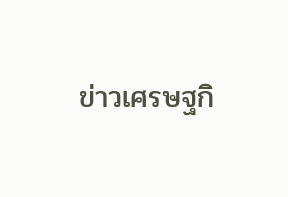ข่าวเศรษฐกิ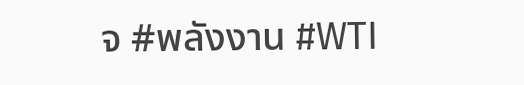จ #พลังงาน #WTI